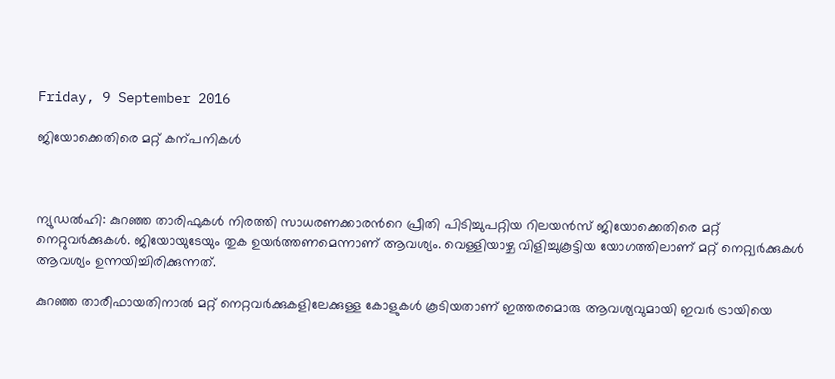Friday, 9 September 2016

ജിയോക്കെതിരെ മറ്റ് കന്പനികള്‍



ന്യുഡല്‍ഹി: കുറഞ്ഞ താരിഫുകള്‍ നിരത്തി സാധരണക്കാരന്‍റെ പ്രീതി പിടിച്ചുപറ്റിയ റിലയന്‍സ് ജിയോക്കെതിരെ മറ്റ് നെറ്റുവര്‍ക്കുകള്‍. ജിയോയുടേയും തുക ഉയര്‍ത്തണമെന്നാണ് ആവശ്യം. വെള്ളിയാഴ്ച വിളിച്ചുകൂട്ടിയ യോഗത്തിലാണ് മറ്റ് നെറ്റ്വര്‍ക്കുകള്‍ ആവശ്യം ഉന്നയിച്ചിരിക്കുന്നത്.

കുറഞ്ഞ താരീഫായതിനാല്‍ മറ്റ് നെറ്റവര്‍ക്കുകളിലേക്കുള്ള കോളുകള്‍ കൂടിയതാണ് ഇത്തരമൊരു ആവശ്യവുമായി ഇവര്‍ ട്രായിയെ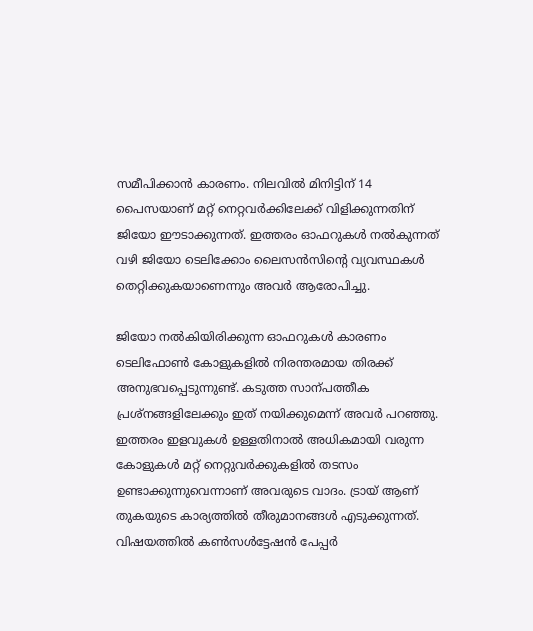സമീപിക്കാന്‍ കാരണം. നിലവില്‍ മിനിട്ടിന് 14 പൈസയാണ് മറ്റ് നെറ്റവര്‍ക്കിലേക്ക് വിളിക്കുന്നതിന് ജിയോ ഈടാക്കുന്നത്. ഇത്തരം ഓഫറുകള്‍ നല്‍കുന്നത് വഴി ജിയോ ടെലിക്കോം ലൈസന്‍സിന്‍റെ വ്യവസ്ഥകള്‍ തെറ്റിക്കുകയാണെന്നും അവര്‍ ആരോപിച്ചു.

ജിയോ നല്‍കിയിരിക്കുന്ന ഓഫറുകള്‍ കാരണം ടെലിഫോണ്‍ കോളുകളില്‍ നിരന്തരമായ തിരക്ക് അനുഭവപ്പെടുന്നുണ്ട്. കടുത്ത സാന്പത്തീക പ്രശ്നങ്ങളിലേക്കും ഇത് നയിക്കുമെന്ന് അവര്‍ പറഞ്ഞു. ഇത്തരം ഇളവുകള്‍ ഉള്ളതിനാല്‍ അധികമായി വരുന്ന കോളുകള്‍ മറ്റ് നെറ്റുവര്‍ക്കുകളില്‍ തടസം ഉണ്ടാക്കുന്നുവെന്നാണ് അവരുടെ വാദം. ട്രായ് ആണ് തുകയുടെ കാര്യത്തില്‍ തീരുമാനങ്ങള്‍ എടുക്കുന്നത്. വിഷയത്തില്‍ കണ്‍സള്‍ട്ടേഷന്‍ പേപ്പര്‍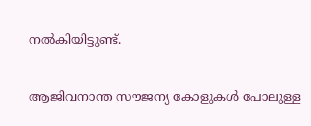നല്‍കിയിട്ടുണ്ട്.

ആജിവനാന്ത സൗജന്യ കോളുകള്‍ പോലുള്ള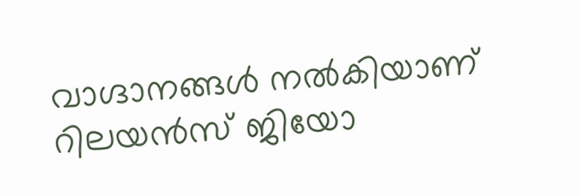വാഗ്ദാനങ്ങള്‍ നല്‍കിയാണ് റിലയന്‍സ് ജിയോ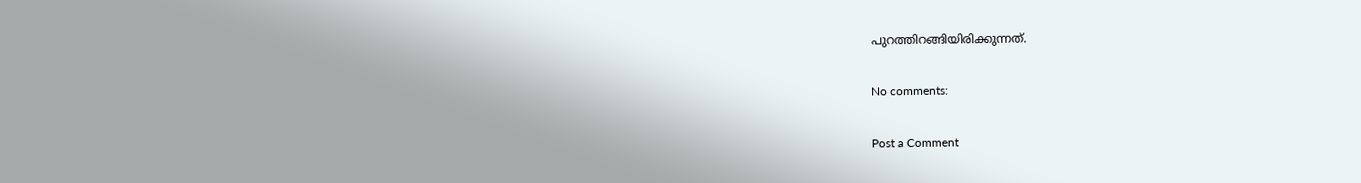പുറത്തിറങ്ങിയിരിക്കുന്നത്.

No comments:

Post a Comment